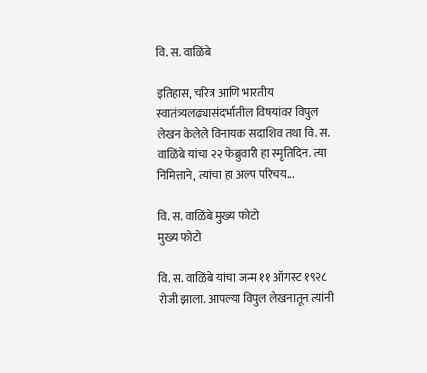वि. स. वाळिंबे

इतिहास, चरित्र आणि भारतीय स्वातंत्र्यलढ्यासंदर्भातील विषयांवर विपुल लेखन केलेले विनायक सदाशिव तथा वि. स. वाळिंबे यांचा २२ फेब्रुवारी हा स्मृतिदिन. त्या निमित्ताने, त्यांचा हा अल्प परिचय...

वि. स. वाळिंबे मुख्य फोटो
मुख्य फोटो

वि. स. वाळिंबे यांचा जन्म ११ ऑगस्ट १९२८ रोजी झाला. आपल्या विपुल लेखनातून त्यांनी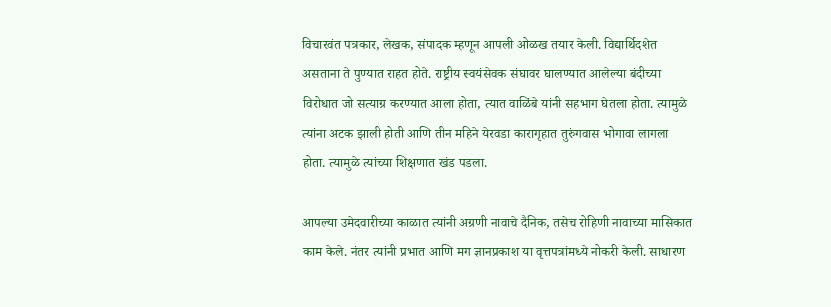विचारवंत पत्रकार, लेखक, संपादक म्हणून आपली ओळख तयार केली. विद्यार्थिदशेत असताना ते पुण्यात राहत होते. राष्ट्रीय स्वयंसेवक संघावर घालण्यात आलेल्या बंदीच्या विरोधात जो सत्याग्र करण्यात आला होता, त्यात वाळिंबे यांनी सहभाग घेतला होता. त्यामुळे त्यांना अटक झाली होती आणि तीन महिने येरवडा कारागृहात तुरुंगवास भोगावा लागला होता. त्यामुळे त्यांच्या शिक्षणात खंड पडला.

आपल्या उमेदवारीच्या काळात त्यांनी अग्रणी नावाचे दैनिक, तसेच रोहिणी नावाच्या मासिकात काम केले. नंतर त्यांनी प्रभात आणि मग ज्ञानप्रकाश या वृत्तपत्रांमध्ये नोकरी केली. साधारण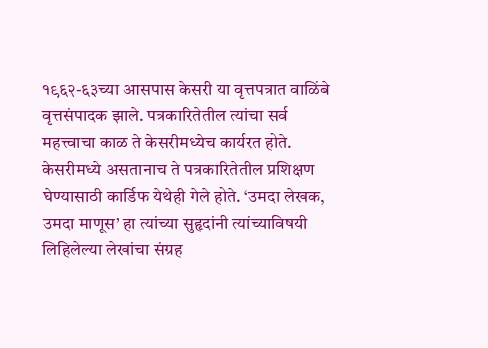१९६२-६३च्या आसपास केसरी या वृत्तपत्रात वाळिंबे वृत्तसंपादक झाले. पत्रकारितेतील त्यांचा सर्व महत्त्वाचा काळ ते केसरीमध्येच कार्यरत होते. केसरीमध्ये असतानाच ते पत्रकारितेतील प्रशिक्षण घेण्यासाठी कार्डिफ येथेही गेले होते. ‘उमदा लेखक, उमदा माणूस’ हा त्यांच्या सुहृदांनी त्यांच्याविषयी लिहिलेल्या लेखांचा संग्रह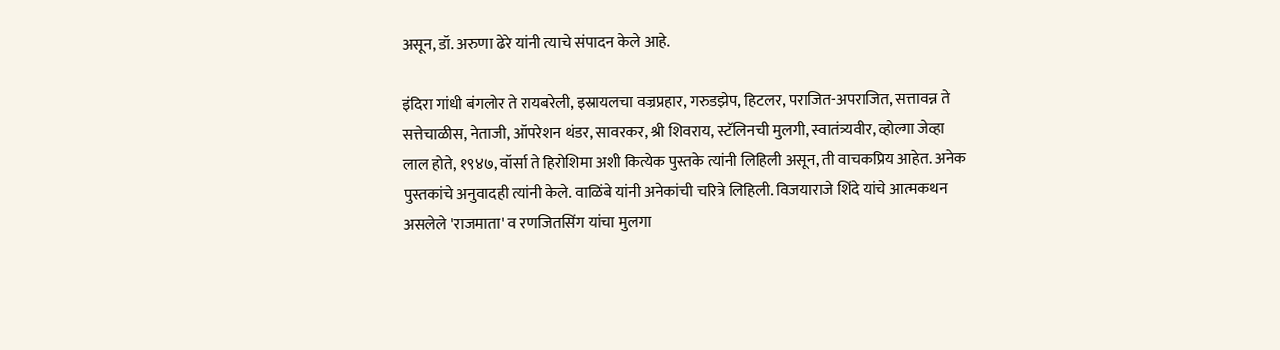असून, डॉ. अरुणा ढेरे यांनी त्याचे संपादन केले आहे.

इंदिरा गांधी बंगलोर ते रायबरेली, इस्रायलचा वज्रप्रहार, गरुडझेप, हिटलर, पराजित-अपराजित, सत्तावन्न ते सत्तेचाळीस, नेताजी, ऑपरेशन थंडर, सावरकर, श्री शिवराय, स्टॅलिनची मुलगी, स्वातंत्र्यवीर, व्होल्गा जेव्हा लाल होते, १९४७, वॉर्सा ते हिरोशिमा अशी कित्येक पुस्तके त्यांनी लिहिली असून, ती वाचकप्रिय आहेत. अनेक पुस्तकांचे अनुवादही त्यांनी केले. वाळिंबे यांनी अनेकांची चरित्रे लिहिली. विजयाराजे शिंदे यांचे आत्मकथन असलेले 'राजमाता' व रणजितसिंग यांचा मुलगा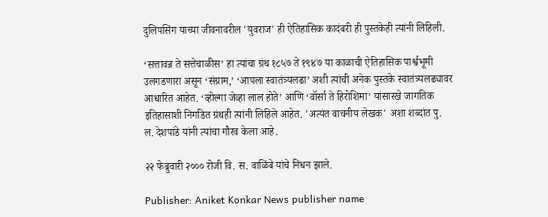दुलिपसिंग याच्या जीवनावरील 'युवराज' ही ऐतिहासिक कादंबरी ही पुस्तकेही त्यांनी लिहिली.

‘सत्तावन्न ते सत्तेचाळीस’ हा त्यांचा ग्रंथ १८५७ ते १९४७ या काळाची ऐतिहासिक पार्श्वभूमी उलगडणारा असून ‘संग्राम,’ ‘आपला स्वातंत्र्यलढा’ अशी त्यांची अनेक पुस्तके स्वातंत्र्यलढ्यावर आधारित आहेत. ‘व्होल्गा जेव्हा लाल होते’ आणि ‘वॉर्सा ते हिरोशिमा’ यांसारखे जागतिक इतिहासाशी निगडित ग्रंथही त्यांनी लिहिले आहेत. 'अत्यंत वाचनीय लेखक' अशा शब्दांत पु. ल. देशपांडे यांनी त्यांचा गौरव केला आहे.

२२ फेब्रुवारी २००० रोजी वि. स. वाळिंबे यांचे निधन झाले.

Publisher: Aniket Konkar News publisher name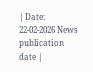| Date: 22-02-2026 News publication date |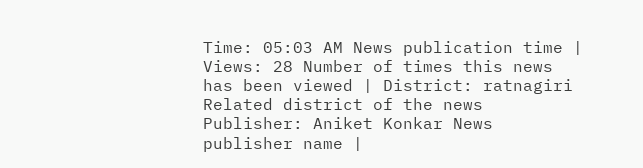Time: 05:03 AM News publication time | Views: 28 Number of times this news has been viewed | District: ratnagiri Related district of the news
Publisher: Aniket Konkar News publisher name |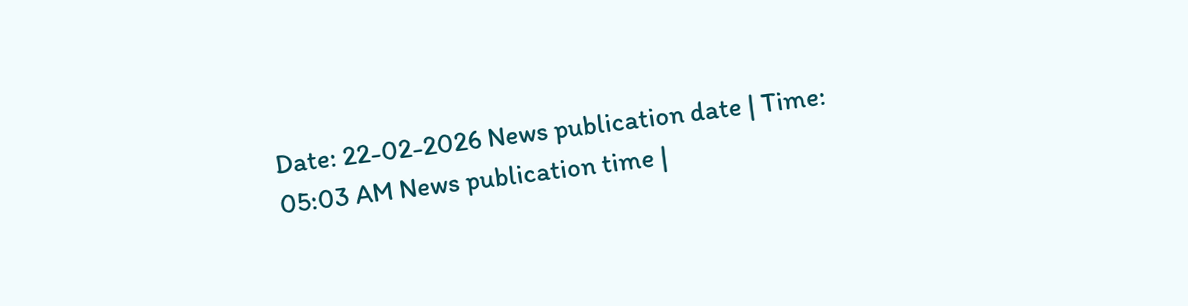Date: 22-02-2026 News publication date | Time: 05:03 AM News publication time |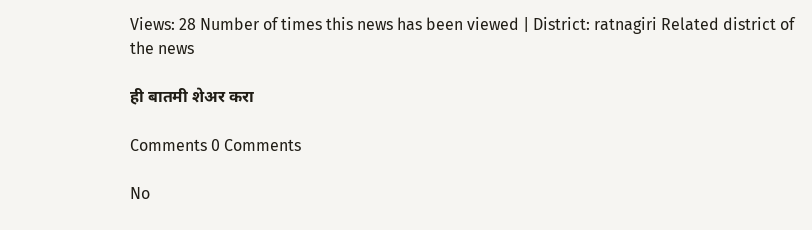Views: 28 Number of times this news has been viewed | District: ratnagiri Related district of the news

ही बातमी शेअर करा

Comments 0 Comments

No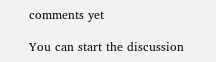comments yet

You can start the discussion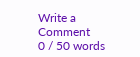Write a Comment
0 / 50 words